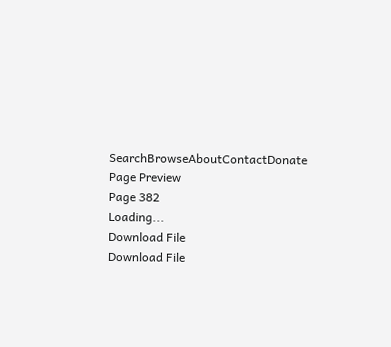SearchBrowseAboutContactDonate
Page Preview
Page 382
Loading...
Download File
Download File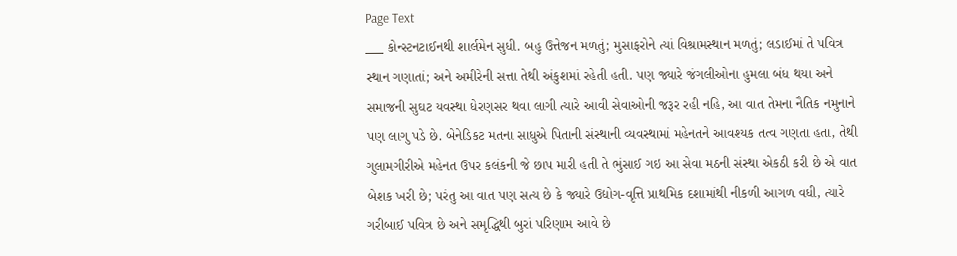Page Text
___ કોન્સ્ટનટાઈનથી શાર્લમેન સુધી. બહુ ઉત્તેજન મળતું; મુસાફરોને ત્યાં વિશ્રામસ્થાન મળતું; લડાઈમાં તે પવિત્ર સ્થાન ગણાતાં; અને અમીરેની સત્તા તેથી અંકુશમાં રહેતી હતી. પણ જ્યારે જંગલીઓના હુમલા બંધ થયા અને સમાજની સુઘટ યવસ્થા ધેરણસર થવા લાગી ત્યારે આવી સેવાઓની જરૂર રહી નહિ, આ વાત તેમના નૈતિક નમુનાને પણ લાગુ પડે છે. બેનેડિકટ મતના સાધુએ પિતાની સંસ્થાની વ્યવસ્થામાં મહેનતને આવશ્યક તત્વ ગણતા હતા, તેથી ગુલામગીરીએ મહેનત ઉપર કલંકની જે છાપ મારી હતી તે ભુંસાઈ ગઇ આ સેવા મઠની સંસ્થા એકઠી કરી છે એ વાત બેશક ખરી છે; પરંતુ આ વાત પણ સત્ય છે કે જ્યારે ઉદ્યોગ-વૃત્તિ પ્રાથમિક દશામાંથી નીકળી આગળ વધી, ત્યારે ગરીબાઈ પવિત્ર છે અને સમૃદ્ધિથી બુરાં પરિણામ આવે છે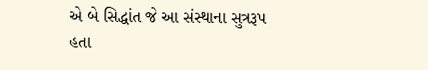એ બે સિદ્ધાંત જે આ સંસ્થાના સુત્રરૂપ હતા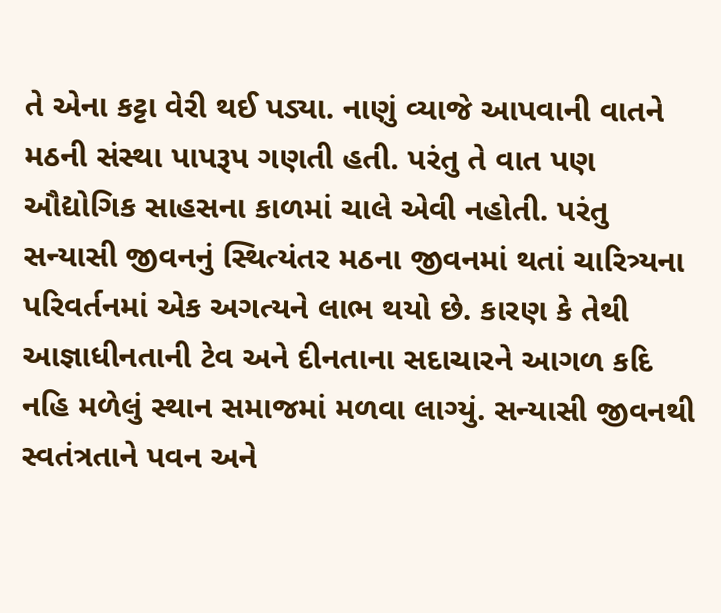તે એના કટ્ટા વેરી થઈ પડ્યા. નાણું વ્યાજે આપવાની વાતને મઠની સંસ્થા પાપરૂપ ગણતી હતી. પરંતુ તે વાત પણ ઔદ્યોગિક સાહસના કાળમાં ચાલે એવી નહોતી. પરંતુ સન્યાસી જીવનનું સ્થિત્યંતર મઠના જીવનમાં થતાં ચારિત્ર્યના પરિવર્તનમાં એક અગત્યને લાભ થયો છે. કારણ કે તેથી આજ્ઞાધીનતાની ટેવ અને દીનતાના સદાચારને આગળ કદિ નહિ મળેલું સ્થાન સમાજમાં મળવા લાગ્યું. સન્યાસી જીવનથી સ્વતંત્રતાને પવન અને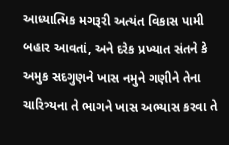આધ્યાત્મિક મગરૂરી અત્યંત વિકાસ પામી બહાર આવતાં, અને દરેક પ્રખ્યાત સંતને કે અમુક સદગુણને ખાસ નમુને ગણીને તેના ચારિત્ર્યના તે ભાગને ખાસ અભ્યાસ કરવા તે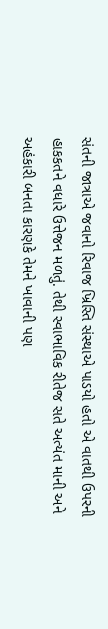સંતની જાત્રાએ જવાનો રિવાજ ખ્રિસ્તિ સંસ્થાએ પાડયો હતો એ વાતથી ઉપરની હાકકતને વધારે ઉત્તેજન મળતું. તેથી સ્વાભાવિક રીતેજ સતે અત્યંત માની અને અહંકારી બનતા કારણકે તેમને ખાવાની પણ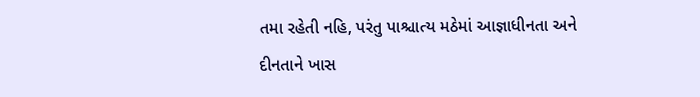તમા રહેતી નહિ, પરંતુ પાશ્ચાત્ય મઠેમાં આજ્ઞાધીનતા અને દીનતાને ખાસ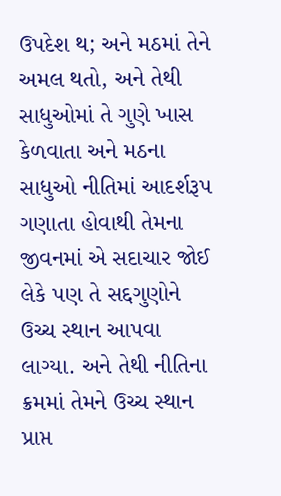ઉપદેશ થ; અને મઠમાં તેને અમલ થતો, અને તેથી સાધુઓમાં તે ગુણે ખાસ કેળવાતા અને મઠના સાધુઓ નીતિમાં આદર્શરૂપ ગણાતા હોવાથી તેમના જીવનમાં એ સદાચાર જોઈ લેકે પણ તે સદ્દગુણોને ઉચ્ચ સ્થાન આપવા લાગ્યા. અને તેથી નીતિના ક્રમમાં તેમને ઉચ્ચ સ્થાન પ્રાપ્ત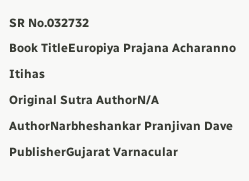SR No.032732
Book TitleEuropiya Prajana Acharanno Itihas
Original Sutra AuthorN/A
AuthorNarbheshankar Pranjivan Dave
PublisherGujarat Varnacular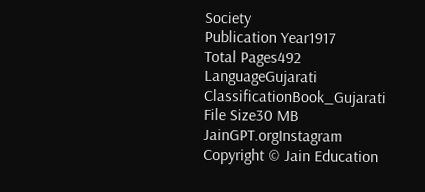Society
Publication Year1917
Total Pages492
LanguageGujarati
ClassificationBook_Gujarati
File Size30 MB
JainGPT.orgInstagram
Copyright © Jain Education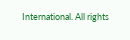International. All rights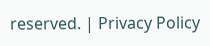reserved. | Privacy Policy